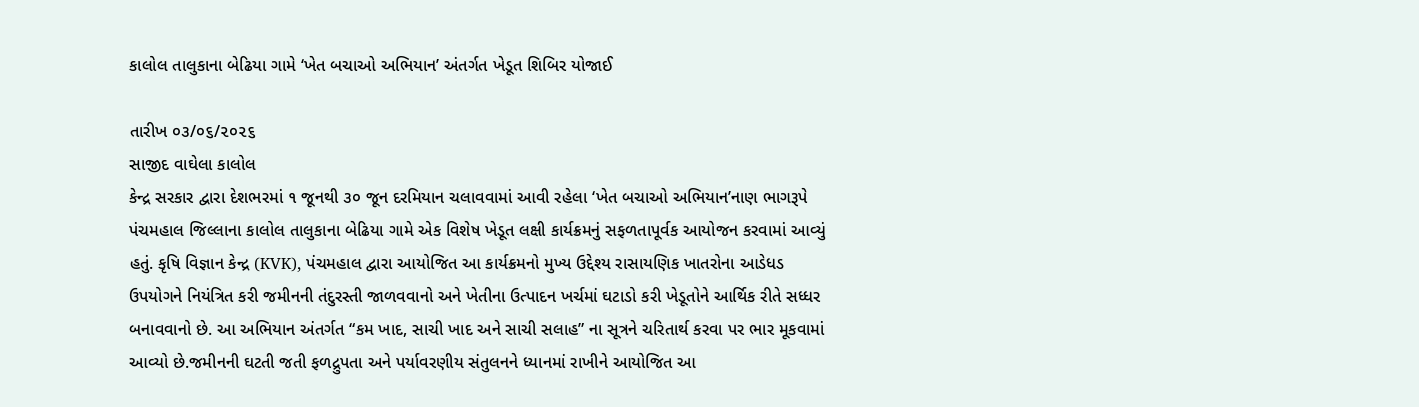કાલોલ તાલુકાના બેઢિયા ગામે ‘ખેત બચાઓ અભિયાન’ અંતર્ગત ખેડૂત શિબિર યોજાઈ

તારીખ ૦૩/૦૬/૨૦૨૬
સાજીદ વાઘેલા કાલોલ
કેન્દ્ર સરકાર દ્વારા દેશભરમાં ૧ જૂનથી ૩૦ જૂન દરમિયાન ચલાવવામાં આવી રહેલા ‘ખેત બચાઓ અભિયાન’નાણ ભાગરૂપે પંચમહાલ જિલ્લાના કાલોલ તાલુકાના બેઢિયા ગામે એક વિશેષ ખેડૂત લક્ષી કાર્યક્રમનું સફળતાપૂર્વક આયોજન કરવામાં આવ્યું હતું. કૃષિ વિજ્ઞાન કેન્દ્ર (KVK), પંચમહાલ દ્વારા આયોજિત આ કાર્યક્રમનો મુખ્ય ઉદ્દેશ્ય રાસાયણિક ખાતરોના આડેધડ ઉપયોગને નિયંત્રિત કરી જમીનની તંદુરસ્તી જાળવવાનો અને ખેતીના ઉત્પાદન ખર્ચમાં ઘટાડો કરી ખેડૂતોને આર્થિક રીતે સધ્ધર બનાવવાનો છે. આ અભિયાન અંતર્ગત “કમ ખાદ, સાચી ખાદ અને સાચી સલાહ” ના સૂત્રને ચરિતાર્થ કરવા પર ભાર મૂકવામાં આવ્યો છે.જમીનની ઘટતી જતી ફળદ્રુપતા અને પર્યાવરણીય સંતુલનને ધ્યાનમાં રાખીને આયોજિત આ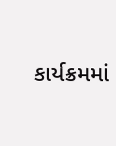કાર્યક્રમમાં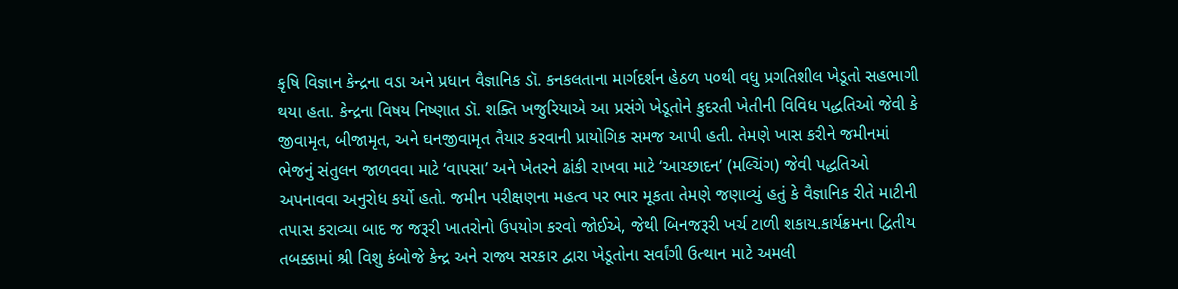કૃષિ વિજ્ઞાન કેન્દ્રના વડા અને પ્રધાન વૈજ્ઞાનિક ડૉ. કનકલતાના માર્ગદર્શન હેઠળ ૫૦થી વધુ પ્રગતિશીલ ખેડૂતો સહભાગી થયા હતા. કેન્દ્રના વિષય નિષ્ણાત ડૉ. શક્તિ ખજુરિયાએ આ પ્રસંગે ખેડૂતોને કુદરતી ખેતીની વિવિધ પદ્ધતિઓ જેવી કે જીવામૃત, બીજામૃત, અને ઘનજીવામૃત તૈયાર કરવાની પ્રાયોગિક સમજ આપી હતી. તેમણે ખાસ કરીને જમીનમાં ભેજનું સંતુલન જાળવવા માટે ‘વાપસા’ અને ખેતરને ઢાંકી રાખવા માટે ‘આચ્છાદન’ (મલ્ચિંગ) જેવી પદ્ધતિઓ અપનાવવા અનુરોધ કર્યો હતો. જમીન પરીક્ષણના મહત્વ પર ભાર મૂકતા તેમણે જણાવ્યું હતું કે વૈજ્ઞાનિક રીતે માટીની તપાસ કરાવ્યા બાદ જ જરૂરી ખાતરોનો ઉપયોગ કરવો જોઈએ, જેથી બિનજરૂરી ખર્ચ ટાળી શકાય.કાર્યક્રમના દ્વિતીય તબક્કામાં શ્રી વિશુ કંબોજે કેન્દ્ર અને રાજ્ય સરકાર દ્વારા ખેડૂતોના સર્વાંગી ઉત્થાન માટે અમલી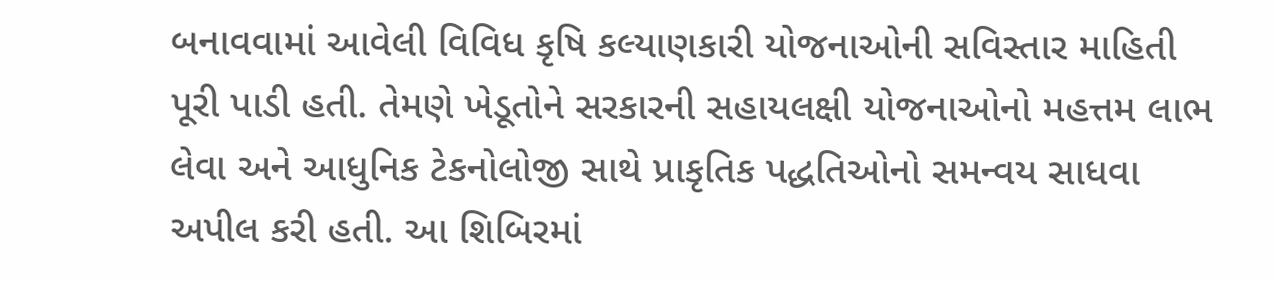બનાવવામાં આવેલી વિવિધ કૃષિ કલ્યાણકારી યોજનાઓની સવિસ્તાર માહિતી પૂરી પાડી હતી. તેમણે ખેડૂતોને સરકારની સહાયલક્ષી યોજનાઓનો મહત્તમ લાભ લેવા અને આધુનિક ટેકનોલોજી સાથે પ્રાકૃતિક પદ્ધતિઓનો સમન્વય સાધવા અપીલ કરી હતી. આ શિબિરમાં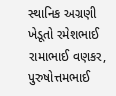સ્થાનિક અગ્રણી ખેડૂતો રમેશભાઈ રામાભાઈ વણકર, પુરુષોત્તમભાઈ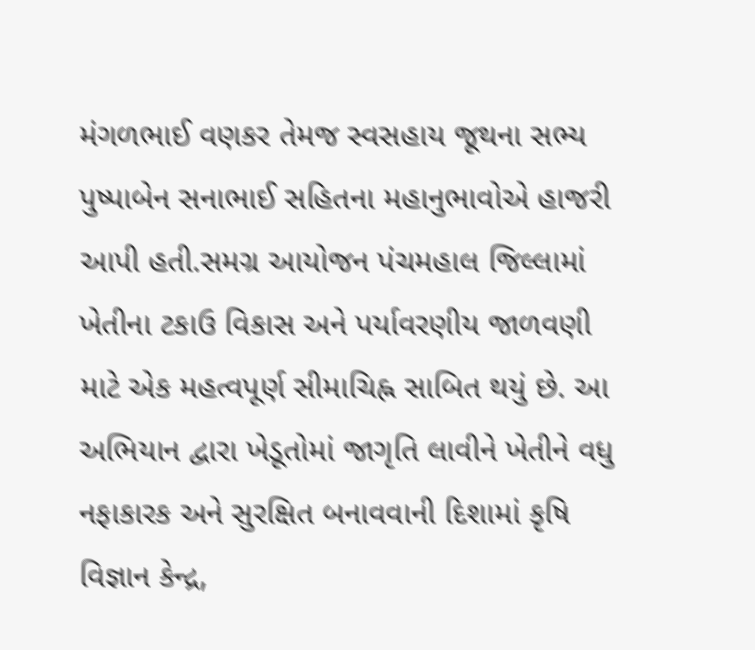મંગળભાઈ વણકર તેમજ સ્વસહાય જૂથના સભ્ય પુષ્પાબેન સનાભાઈ સહિતના મહાનુભાવોએ હાજરી આપી હતી.સમગ્ર આયોજન પંચમહાલ જિલ્લામાં ખેતીના ટકાઉ વિકાસ અને પર્યાવરણીય જાળવણી માટે એક મહત્વપૂર્ણ સીમાચિહ્ન સાબિત થયું છે. આ અભિયાન દ્વારા ખેડૂતોમાં જાગૃતિ લાવીને ખેતીને વધુ નફાકારક અને સુરક્ષિત બનાવવાની દિશામાં કૃષિ વિજ્ઞાન કેન્દ્ર,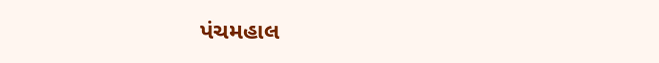પંચમહાલ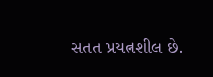સતત પ્રયત્નશીલ છે.